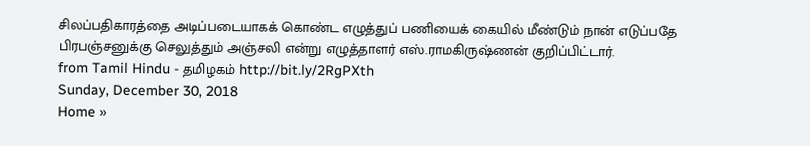சிலப்பதிகாரத்தை அடிப்படையாகக் கொண்ட எழுத்துப் பணியைக் கையில் மீண்டும் நான் எடுப்பதே பிரபஞ்சனுக்கு செலுத்தும் அஞ்சலி என்று எழுத்தாளர் எஸ்.ராமகிருஷ்ணன் குறிப்பிட்டார்.
from Tamil Hindu - தமிழகம் http://bit.ly/2RgPXth
Sunday, December 30, 2018
Home »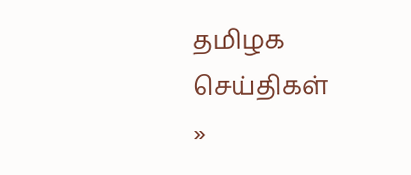தமிழக செய்திகள்
»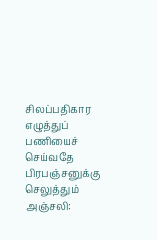சிலப்பதிகார எழுத்துப் பணியைச் செய்வதே பிரபஞ்சனுக்கு செலுத்தும் அஞ்சலி: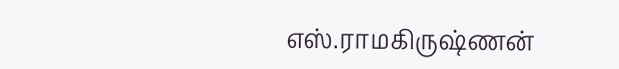எஸ்.ராமகிருஷ்ணன்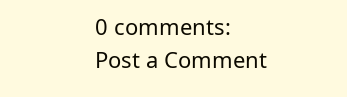0 comments:
Post a Comment